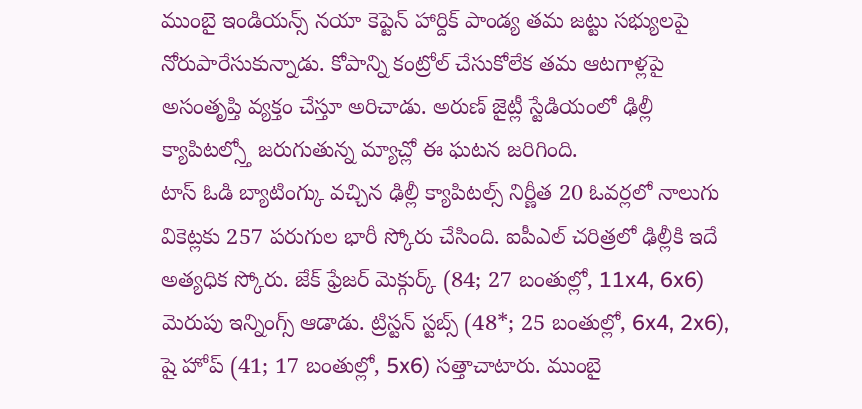ముంబై ఇండియన్స్ నయా కెప్టెన్ హార్దిక్ పాండ్య తమ జట్టు సభ్యులపై నోరుపారేసుకున్నాడు. కోపాన్ని కంట్రోల్ చేసుకోలేక తమ ఆటగాళ్లపై అసంతృప్తి వ్యక్తం చేస్తూ అరిచాడు. అరుణ్ జైట్లీ స్టేడియంలో ఢిల్లీ క్యాపిటల్స్తో జరుగుతున్న మ్యాచ్లో ఈ ఘటన జరిగింది.
టాస్ ఓడి బ్యాటింగ్కు వచ్చిన ఢిల్లీ క్యాపిటల్స్ నిర్ణీత 20 ఓవర్లలో నాలుగు వికెట్లకు 257 పరుగుల భారీ స్కోరు చేసింది. ఐపీఎల్ చరిత్రలో ఢిల్లీకి ఇదే అత్యధిక స్కోరు. జేక్ ఫ్రేజర్ మెక్గుర్క్ (84; 27 బంతుల్లో, 11x4, 6x6) మెరుపు ఇన్నింగ్స్ ఆడాడు. ట్రిస్టన్ స్టబ్స్ (48*; 25 బంతుల్లో, 6x4, 2x6), షై హోప్ (41; 17 బంతుల్లో, 5x6) సత్తాచాటారు. ముంబై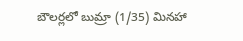బౌలర్లలో బుమ్రా (1/35) మినహా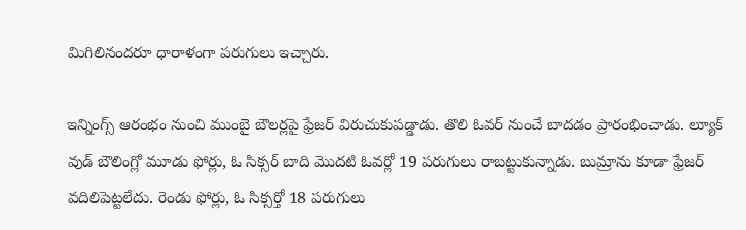మిగిలినందరూ ధారాళంగా పరుగులు ఇచ్చారు.

ఇన్నింగ్స్ ఆరంభం నుంచి ముంబై బౌలర్లపై ఫ్రేజర్ విరుచుకుపడ్డాడు. తొలి ఓవర్ నుంచే బాదడం ప్రారంభించాడు. ల్యూక్ వుడ్ బౌలింగ్లో మూడు ఫోర్లు, ఓ సిక్సర్ బాది మొదటి ఓవర్లో 19 పరుగులు రాబట్టుకున్నాడు. బుమ్రాను కూడా ఫ్రేజర్ వదిలిపెట్టలేదు. రెండు ఫోర్లు, ఓ సిక్సర్తో 18 పరుగులు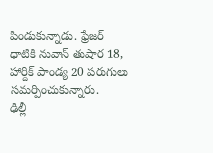పిండుకున్నాడు. ఫ్రేజర్ ధాటికి నువాన్ తుషార 18, హార్దిక్ పాండ్య 20 పరుగులు సమర్పించుకున్నారు.
ఢిల్లీ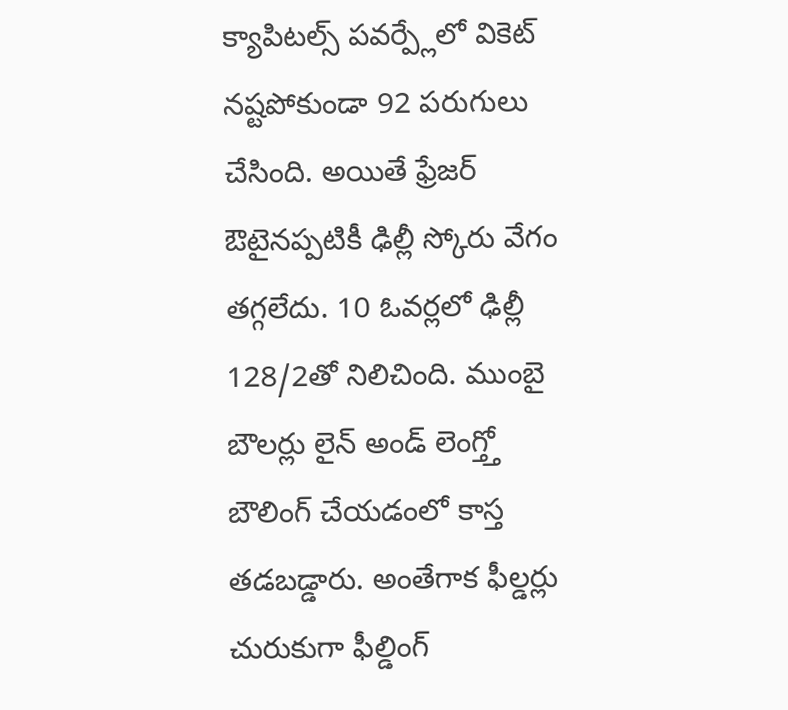క్యాపిటల్స్ పవర్ప్లేలో వికెట్ నష్టపోకుండా 92 పరుగులు చేసింది. అయితే ఫ్రేజర్ ఔటైనప్పటికీ ఢిల్లీ స్కోరు వేగం తగ్గలేదు. 10 ఓవర్లలో ఢిల్లీ 128/2తో నిలిచింది. ముంబై బౌలర్లు లైన్ అండ్ లెంగ్త్తో బౌలింగ్ చేయడంలో కాస్త తడబడ్డారు. అంతేగాక ఫీల్డర్లు చురుకుగా ఫీల్డింగ్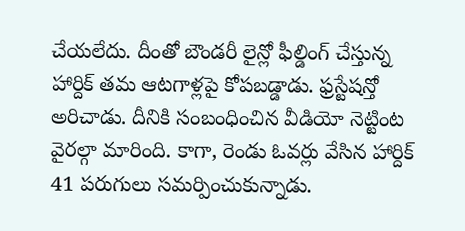చేయలేదు. దీంతో బౌండరీ లైన్లో ఫీల్డింగ్ చేస్తున్న హార్దిక్ తమ ఆటగాళ్లపై కోపబడ్డాడు. ఫ్రస్టేషన్తో అరిచాడు. దీనికి సంబంధించిన వీడియో నెట్టింట వైరల్గా మారింది. కాగా, రెండు ఓవర్లు వేసిన హార్దిక్ 41 పరుగులు సమర్పించుకున్నాడు.